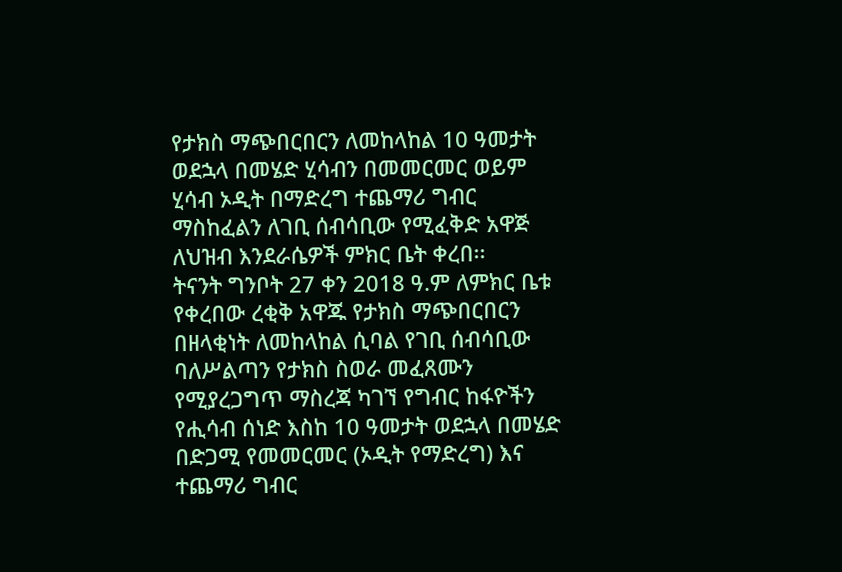የታክስ ማጭበርበርን ለመከላከል 10 ዓመታት ወደኋላ በመሄድ ሂሳብን በመመርመር ወይም ሂሳብ ኦዲት በማድረግ ተጨማሪ ግብር ማስከፈልን ለገቢ ሰብሳቢው የሚፈቅድ አዋጅ ለህዝብ እንደራሴዎች ምክር ቤት ቀረበ፡፡
ትናንት ግንቦት 27 ቀን 2018 ዓ.ም ለምክር ቤቱ የቀረበው ረቂቅ አዋጁ የታክስ ማጭበርበርን በዘላቂነት ለመከላከል ሲባል የገቢ ሰብሳቢው ባለሥልጣን የታክስ ስወራ መፈጸሙን የሚያረጋግጥ ማስረጃ ካገኘ የግብር ከፋዮችን የሒሳብ ሰነድ እስከ 10 ዓመታት ወደኋላ በመሄድ በድጋሚ የመመርመር (ኦዲት የማድረግ) እና ተጨማሪ ግብር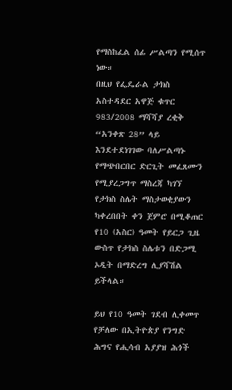የማስከፈል ሰፊ ሥልጣን የሚሰጥ ነው።
በዚህ የፌዴራል ታክስ አስተዳደር አዋጅ ቁጥር 983/2008 ማሻሻያ ረቂቅ “አንቀጽ 28” ላይ እንደተደነገገው ባለሥልጣኑ የማጭበርበር ድርጊት መፈጸሙን የሚያረጋግጥ ማስረጃ ካገኘ የታክስ ስሌት ማስታወቂያውን ካቀረበበት ቀን ጀምሮ በሚቆጠር የ10 (አስር) ዓመት የይርጋ ጊዜ ውስጥ የታክስ ስሌቱን በድጋሚ ኦዲት በማድረግ ሊያሻሽል ይችላል።

ይህ የ10 ዓመት ገደብ ሊቀመጥ የቻለው በኢትዮጵያ የንግድ ሕግና የሒሳብ አያያዝ ሕጎች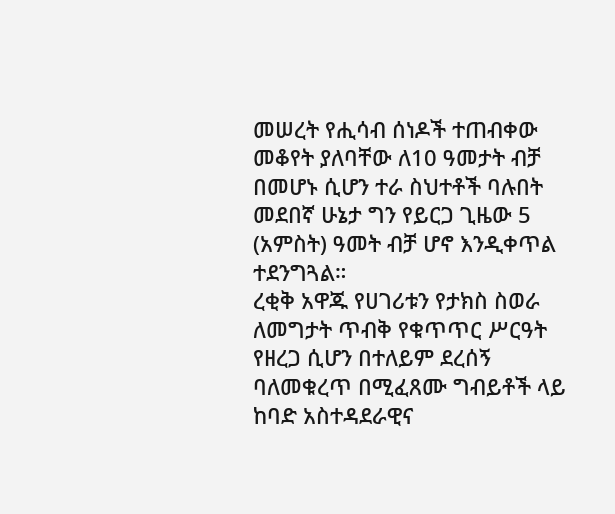መሠረት የሒሳብ ሰነዶች ተጠብቀው መቆየት ያለባቸው ለ10 ዓመታት ብቻ በመሆኑ ሲሆን ተራ ስህተቶች ባሉበት መደበኛ ሁኔታ ግን የይርጋ ጊዜው 5 (አምስት) ዓመት ብቻ ሆኖ እንዲቀጥል ተደንግጓል።
ረቂቅ አዋጁ የሀገሪቱን የታክስ ስወራ ለመግታት ጥብቅ የቁጥጥር ሥርዓት የዘረጋ ሲሆን በተለይም ደረሰኝ ባለመቁረጥ በሚፈጸሙ ግብይቶች ላይ ከባድ አስተዳደራዊና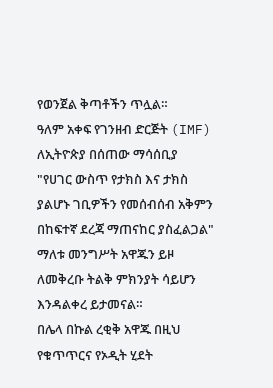የወንጀል ቅጣቶችን ጥሏል።
ዓለም አቀፍ የገንዘብ ድርጅት (IMF) ለኢትዮጵያ በሰጠው ማሳሰቢያ "የሀገር ውስጥ የታክስ እና ታክስ ያልሆኑ ገቢዎችን የመሰብሰብ አቅምን በከፍተኛ ደረጃ ማጠናከር ያስፈልጋል" ማለቱ መንግሥት አዋጁን ይዞ ለመቅረቡ ትልቅ ምክንያት ሳይሆን እንዳልቀረ ይታመናል።
በሌላ በኩል ረቂቅ አዋጁ በዚህ የቁጥጥርና የኦዲት ሂደት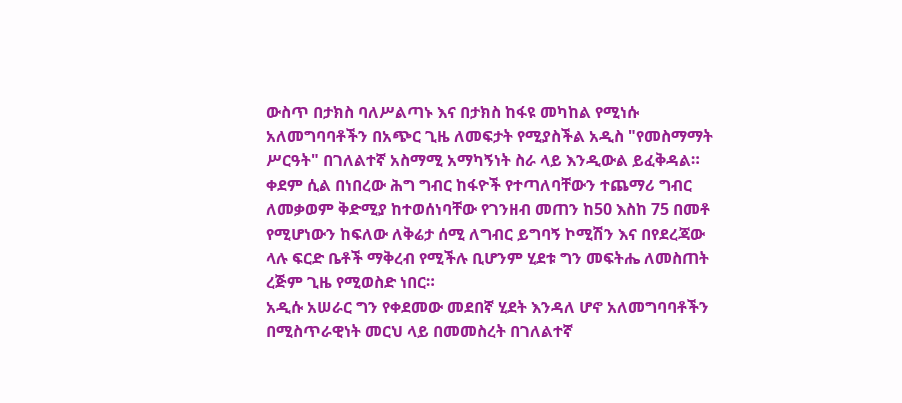ውስጥ በታክስ ባለሥልጣኑ እና በታክስ ከፋዩ መካከል የሚነሱ አለመግባባቶችን በአጭር ጊዜ ለመፍታት የሚያስችል አዲስ "የመስማማት ሥርዓት" በገለልተኛ አስማሚ አማካኝነት ስራ ላይ እንዲውል ይፈቅዳል።
ቀደም ሲል በነበረው ሕግ ግብር ከፋዮች የተጣለባቸውን ተጨማሪ ግብር ለመቃወም ቅድሚያ ከተወሰነባቸው የገንዘብ መጠን ከ50 እስከ 75 በመቶ የሚሆነውን ከፍለው ለቅሬታ ሰሚ ለግብር ይግባኝ ኮሚሽን እና በየደረጃው ላሉ ፍርድ ቤቶች ማቅረብ የሚችሉ ቢሆንም ሂደቱ ግን መፍትሔ ለመስጠት ረጅም ጊዜ የሚወስድ ነበር።
አዲሱ አሠራር ግን የቀደመው መደበኛ ሂደት እንዳለ ሆኖ አለመግባባቶችን በሚስጥራዊነት መርህ ላይ በመመስረት በገለልተኛ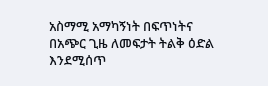አስማሚ አማካኝነት በፍጥነትና በአጭር ጊዜ ለመፍታት ትልቅ ዕድል እንደሚሰጥ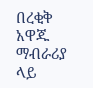በረቂቅ አዋጁ ማብራሪያ ላይ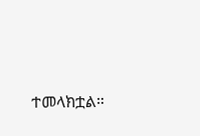ተመላክቷል።